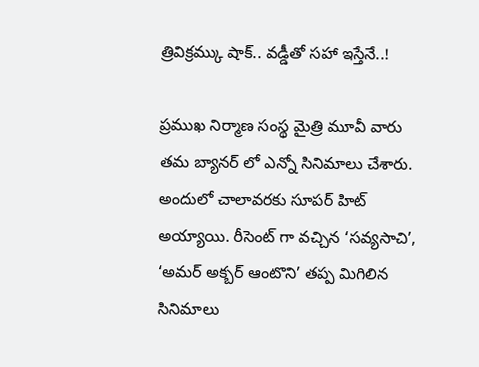త్రివిక్రమ్కు షాక్.. వడ్డీతో సహా ఇస్తేనే..!

ప్రముఖ నిర్మాణ సంస్థ మైత్రి మూవీ వారు తమ బ్యానర్ లో ఎన్నో సినిమాలు చేశారు. అందులో చాలావరకు సూపర్ హిట్ అయ్యాయి. రీసెంట్ గా వచ్చిన ‘సవ్యసాచి’, ‘అమర్ అక్బర్ ఆంటొని’ తప్ప మిగిలిన సినిమాలు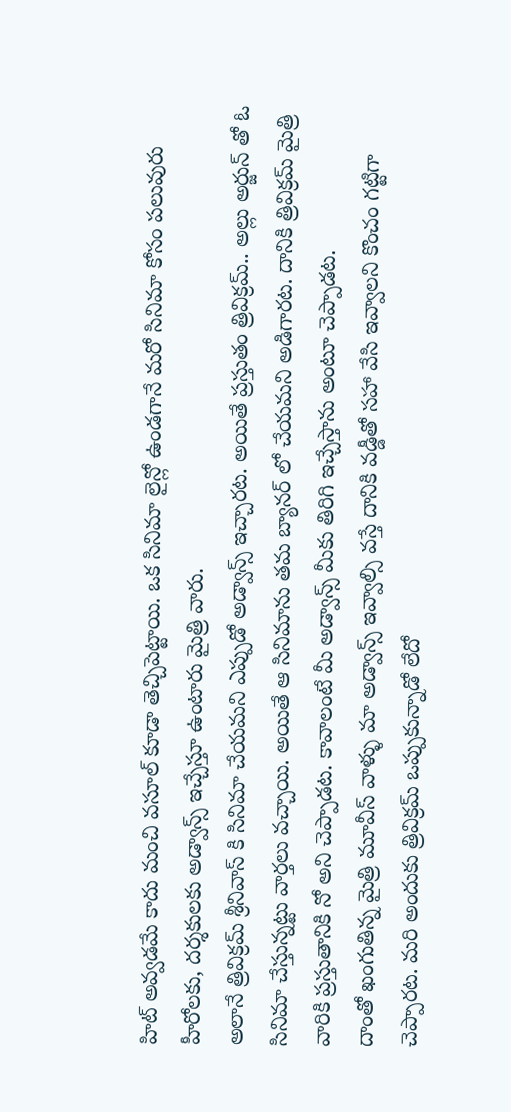హిట్ అవ్వడమే కాదు మంచి వసూల్ కూడా తెచ్చిపెట్టాయి. ఒక సినిమా లైన్లో ఉండగానే మరో సినిమా కోసం పలువురు హీరోలకు, దర్శకులకు అడ్వాన్స్ ఇచ్చేస్తూ ఉంటారు మైత్రి వారు.
అలానే త్రివిక్రమ్ శ్రీనివాస్ కి సినిమా చేయమని ఎప్పుడో అడ్వాన్స్ ఇచ్చారట. అయితే ప్రస్తుతం త్రివిక్రమ్.. అల్లు అర్జున్ తో ఓ సినిమా చేస్తున్నట్టు వార్తలు వచ్చాయి. అయితే ఆ సినిమాను తమ బ్యానర్ లో చేయమని అడిగారట. దానికి త్రివిక్రమ్ మైత్రి వారికి ప్రస్తుతానికి నో అని చెప్పాడట. కావాలంటే మీ అడ్వాన్స్ మీకు తిరిగి ఇచ్చేస్తాను అంటూ చెప్పాడట.
దాంతో ఖంగుతిన్న మైత్రి మూవీస్ వాళ్ళు మా అడ్వాన్స్ ఇవ్వాల్సి వస్తే దానికి వడ్డీతో సహా వేసి ఇవ్వాలని కొంచం గట్టిగా చెప్పారట. మరి అందుకు త్రివిక్రమ్ ఒప్పుకున్నాడో లేదో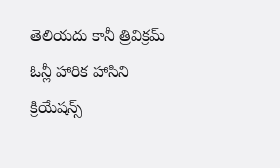తెలియదు కానీ త్రివిక్రమ్ ఓన్లీ హారిక హాసిని క్రియేషన్స్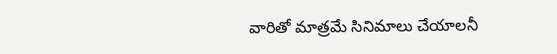వారితో మాత్రమే సినిమాలు చేయాలనీ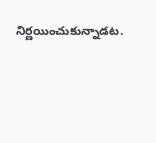నిర్ణయించుకున్నాడట.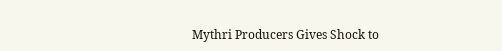Mythri Producers Gives Shock to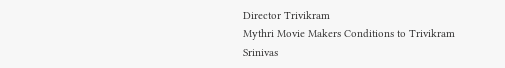Director Trivikram
Mythri Movie Makers Conditions to Trivikram Srinivas